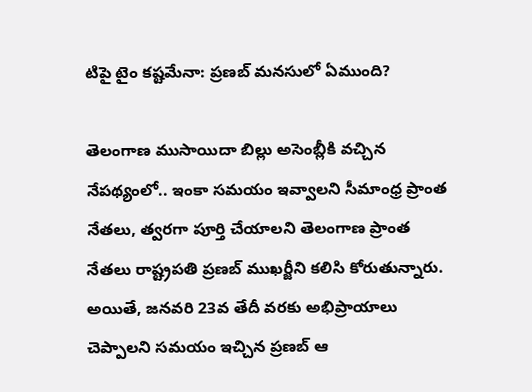టిపై టైం కష్టమేనా: ప్రణబ్ మనసులో ఏముంది?

తెలంగాణ ముసాయిదా బిల్లు అసెంబ్లీకి వచ్చిన నేపథ్యంలో.. ఇంకా సమయం ఇవ్వాలని సీమాంధ్ర ప్రాంత నేతలు, త్వరగా పూర్తి చేయాలని తెలంగాణ ప్రాంత నేతలు రాష్ట్రపతి ప్రణబ్ ముఖర్జీని కలిసి కోరుతున్నారు. అయితే, జనవరి 23వ తేదీ వరకు అభిప్రాయాలు చెప్పాలని సమయం ఇచ్చిన ప్రణబ్ ఆ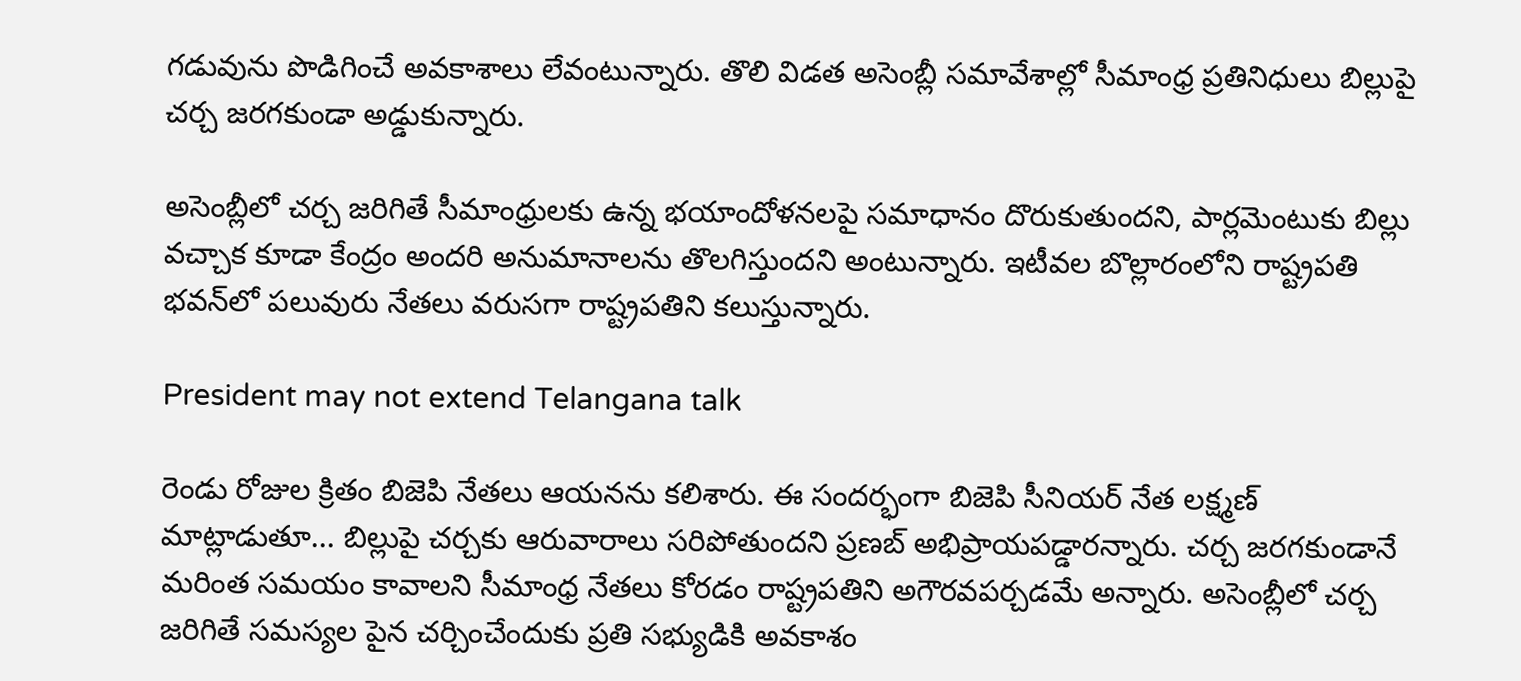గడువును పొడిగించే అవకాశాలు లేవంటున్నారు. తొలి విడత అసెంబ్లీ సమావేశాల్లో సీమాంధ్ర ప్రతినిధులు బిల్లుపై చర్చ జరగకుండా అడ్డుకున్నారు.

అసెంబ్లీలో చర్చ జరిగితే సీమాంధ్రులకు ఉన్న భయాందోళనలపై సమాధానం దొరుకుతుందని, పార్లమెంటుకు బిల్లు వచ్చాక కూడా కేంద్రం అందరి అనుమానాలను తొలగిస్తుందని అంటున్నారు. ఇటీవల బొల్లారంలోని రాష్ట్రపతి భవన్‌లో పలువురు నేతలు వరుసగా రాష్ట్రపతిని కలుస్తున్నారు.

President may not extend Telangana talk

రెండు రోజుల క్రితం బిజెపి నేతలు ఆయనను కలిశారు. ఈ సందర్భంగా బిజెపి సీనియర్ నేత లక్ష్మణ్ మాట్లాడుతూ... బిల్లుపై చర్చకు ఆరువారాలు సరిపోతుందని ప్రణబ్ అభిప్రాయపడ్డారన్నారు. చర్చ జరగకుండానే మరింత సమయం కావాలని సీమాంధ్ర నేతలు కోరడం రాష్ట్రపతిని అగౌరవపర్చడమే అన్నారు. అసెంబ్లీలో చర్చ జరిగితే సమస్యల పైన చర్చించేందుకు ప్రతి సభ్యుడికి అవకాశం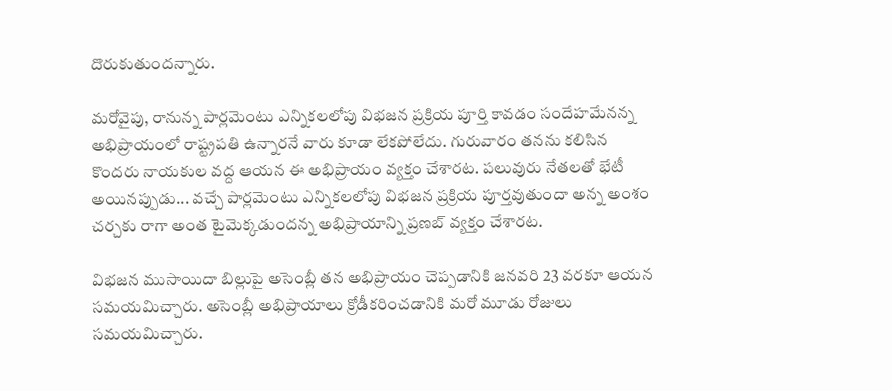దొరుకుతుందన్నారు.

మరోవైపు, రానున్న పార్లమెంటు ఎన్నికలలోపు విభజన ప్రక్రియ పూర్తి కావడం సందేహమేనన్న అభిప్రాయంలో రాష్ట్రపతి ఉన్నారనే వారు కూడా లేకపోలేదు. గురువారం తనను కలిసిన కొందరు నాయకుల వద్ద ఆయన ఈ అభిప్రాయం వ్యక్తం చేశారట. పలువురు నేతలతో భేటీ అయినప్పుడు... వచ్చే పార్లమెంటు ఎన్నికలలోపు విభజన ప్రక్రియ పూర్తవుతుందా అన్న అంశం చర్చకు రాగా అంత టైమెక్కడుందన్న అభిప్రాయాన్ని ప్రణబ్ వ్యక్తం చేశారట.

విభజన ముసాయిదా బిల్లుపై అసెంబ్లీ తన అభిప్రాయం చెప్పడానికి జనవరి 23 వరకూ ఆయన సమయమిచ్చారు. అసెంబ్లీ అభిప్రాయాలు క్రోడీకరించడానికి మరో మూడు రోజులు సమయమిచ్చారు.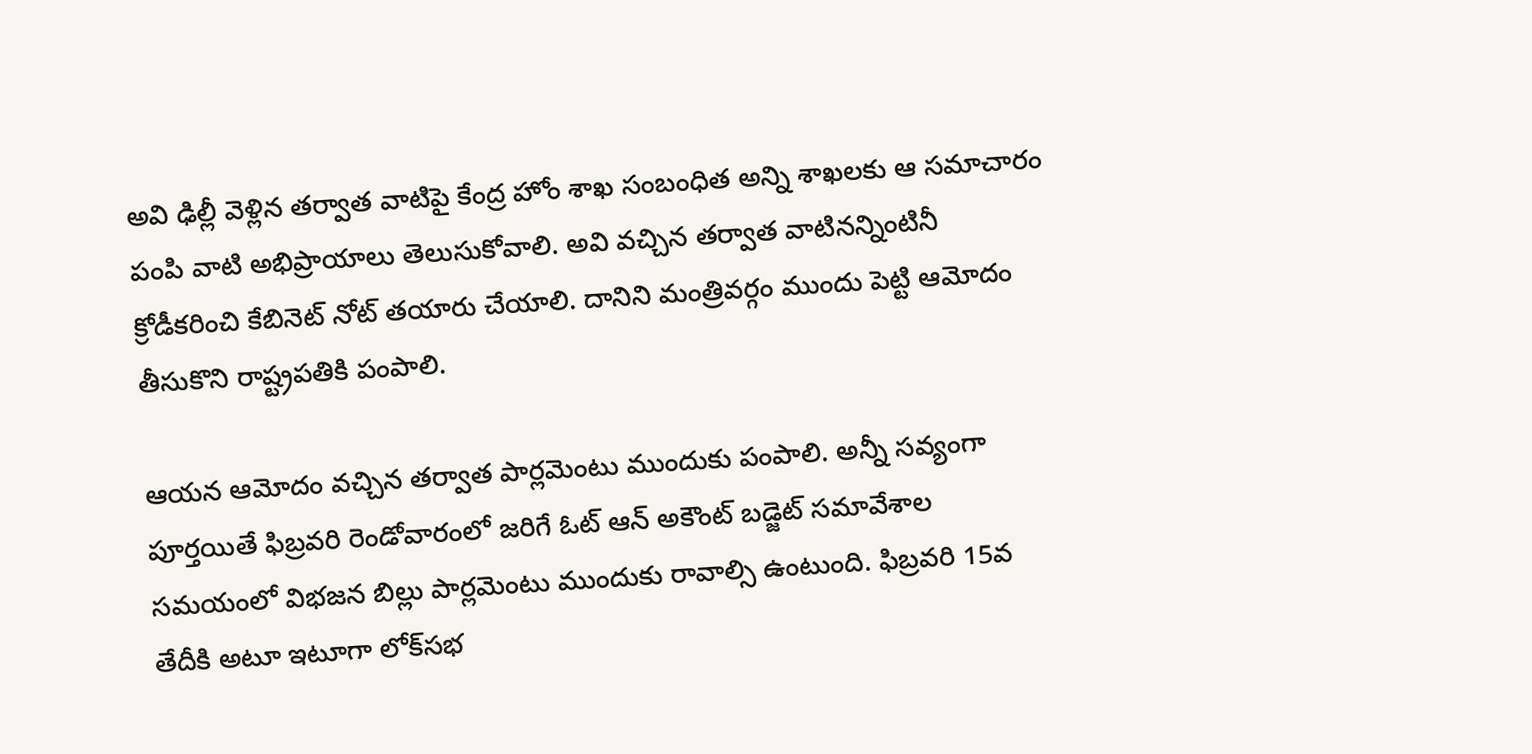అవి ఢిల్లీ వెళ్లిన తర్వాత వాటిపై కేంద్ర హోం శాఖ సంబంధిత అన్ని శాఖలకు ఆ సమాచారం పంపి వాటి అభిప్రాయాలు తెలుసుకోవాలి. అవి వచ్చిన తర్వాత వాటినన్నింటినీ క్రోడీకరించి కేబినెట్ నోట్ తయారు చేయాలి. దానిని మంత్రివర్గం ముందు పెట్టి ఆమోదం తీసుకొని రాష్ట్రపతికి పంపాలి.

ఆయన ఆమోదం వచ్చిన తర్వాత పార్లమెంటు ముందుకు పంపాలి. అన్నీ సవ్యంగా పూర్తయితే ఫిబ్రవరి రెండోవారంలో జరిగే ఓట్ ఆన్ అకౌంట్ బడ్జెట్ సమావేశాల సమయంలో విభజన బిల్లు పార్లమెంటు ముందుకు రావాల్సి ఉంటుంది. ఫిబ్రవరి 15వ తేదీకి అటూ ఇటూగా లోక్‌సభ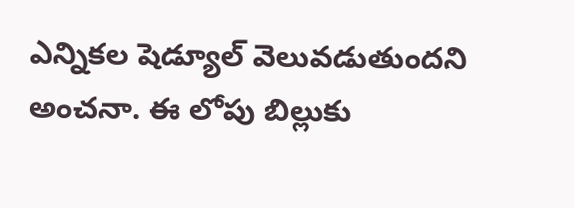ఎన్నికల షెడ్యూల్ వెలువడుతుందని అంచనా. ఈ లోపు బిల్లుకు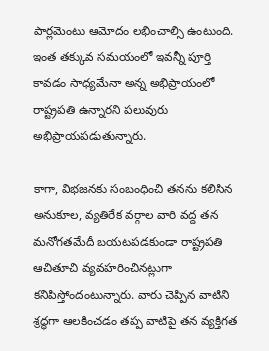పార్లమెంటు ఆమోదం లభించాల్సి ఉంటుంది. ఇంత తక్కువ సమయంలో ఇవన్నీ పూర్తి కావడం సాధ్యమేనా అన్న అభిప్రాయంలో రాష్ట్రపతి ఉన్నారని పలువురు అభిప్రాయపడుతున్నారు.

కాగా, విభజనకు సంబంధించి తనను కలిసిన అనుకూల, వ్యతిరేక వర్గాల వారి వద్ద తన మనోగతమేదీ బయటపడకుండా రాష్ట్రపతి ఆచితూచి వ్యవహరించినట్లుగా కనిపిస్తోందంటున్నారు. వారు చెప్పిన వాటిని శ్రద్ధగా ఆలకించడం తప్ప వాటిపై తన వ్యక్తిగత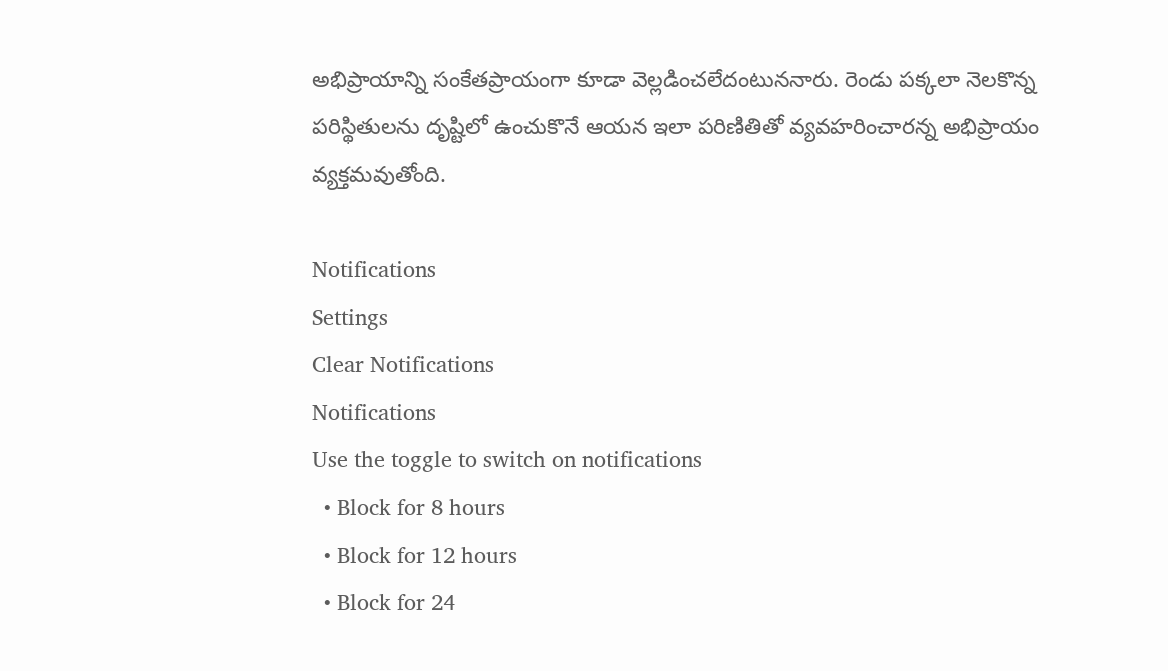అభిప్రాయాన్ని సంకేతప్రాయంగా కూడా వెల్లడించలేదంటుననారు. రెండు పక్కలా నెలకొన్న పరిస్థితులను దృష్టిలో ఉంచుకొనే ఆయన ఇలా పరిణితితో వ్యవహరించారన్న అభిప్రాయం వ్యక్తమవుతోంది.

Notifications
Settings
Clear Notifications
Notifications
Use the toggle to switch on notifications
  • Block for 8 hours
  • Block for 12 hours
  • Block for 24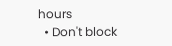hours
  • Don't block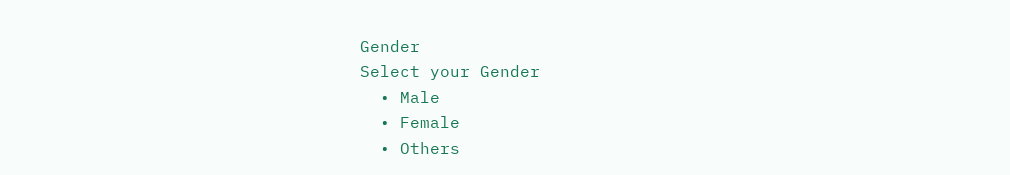Gender
Select your Gender
  • Male
  • Female
  • Others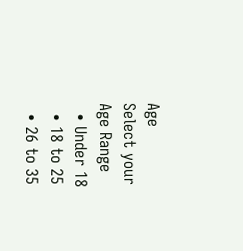Age
Select your Age Range
  • Under 18
  • 18 to 25
  • 26 to 35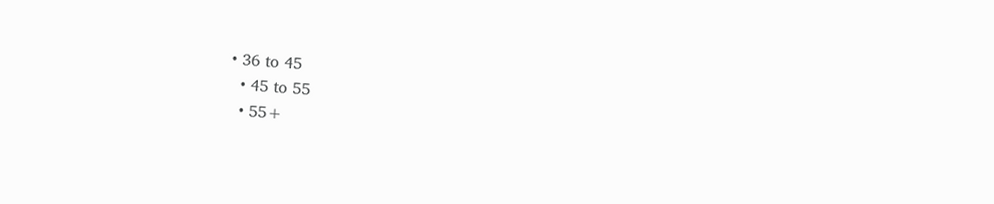• 36 to 45
  • 45 to 55
  • 55+